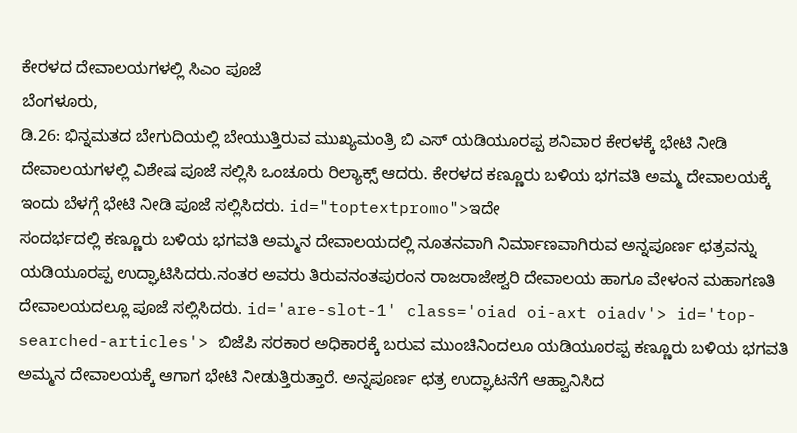ಕೇರಳದ ದೇವಾಲಯಗಳಲ್ಲಿ ಸಿಎಂ ಪೂಜೆ
ಬೆಂಗಳೂರು,
ಡಿ.26: ಭಿನ್ನಮತದ ಬೇಗುದಿಯಲ್ಲಿ ಬೇಯುತ್ತಿರುವ ಮುಖ್ಯಮಂತ್ರಿ ಬಿ ಎಸ್ ಯಡಿಯೂರಪ್ಪ ಶನಿವಾರ ಕೇರಳಕ್ಕೆ ಭೇಟಿ ನೀಡಿ ದೇವಾಲಯಗಳಲ್ಲಿ ವಿಶೇಷ ಪೂಜೆ ಸಲ್ಲಿಸಿ ಒಂಚೂರು ರಿಲ್ಯಾಕ್ಸ್ ಆದರು. ಕೇರಳದ ಕಣ್ಣೂರು ಬಳಿಯ ಭಗವತಿ ಅಮ್ಮ ದೇವಾಲಯಕ್ಕೆ ಇಂದು ಬೆಳಗ್ಗೆ ಭೇಟಿ ನೀಡಿ ಪೂಜೆ ಸಲ್ಲಿಸಿದರು. id="toptextpromo">ಇದೇ
ಸಂದರ್ಭದಲ್ಲಿ ಕಣ್ಣೂರು ಬಳಿಯ ಭಗವತಿ ಅಮ್ಮನ ದೇವಾಲಯದಲ್ಲಿ ನೂತನವಾಗಿ ನಿರ್ಮಾಣವಾಗಿರುವ ಅನ್ನಪೂರ್ಣ ಛತ್ರವನ್ನು ಯಡಿಯೂರಪ್ಪ ಉದ್ಘಾಟಿಸಿದರು.ನಂತರ ಅವರು ತಿರುವನಂತಪುರಂನ ರಾಜರಾಜೇಶ್ವರಿ ದೇವಾಲಯ ಹಾಗೂ ವೇಳಂನ ಮಹಾಗಣತಿ ದೇವಾಲಯದಲ್ಲೂ ಪೂಜೆ ಸಲ್ಲಿಸಿದರು. id='are-slot-1' class='oiad oi-axt oiadv'> id='top-searched-articles'> ಬಿಜೆಪಿ ಸರಕಾರ ಅಧಿಕಾರಕ್ಕೆ ಬರುವ ಮುಂಚಿನಿಂದಲೂ ಯಡಿಯೂರಪ್ಪ ಕಣ್ಣೂರು ಬಳಿಯ ಭಗವತಿ ಅಮ್ಮನ ದೇವಾಲಯಕ್ಕೆ ಆಗಾಗ ಭೇಟಿ ನೀಡುತ್ತಿರುತ್ತಾರೆ. ಅನ್ನಪೂರ್ಣ ಛತ್ರ ಉದ್ಘಾಟನೆಗೆ ಆಹ್ವಾನಿಸಿದ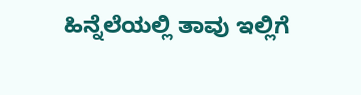ಹಿನ್ನೆಲೆಯಲ್ಲಿ ತಾವು ಇಲ್ಲಿಗೆ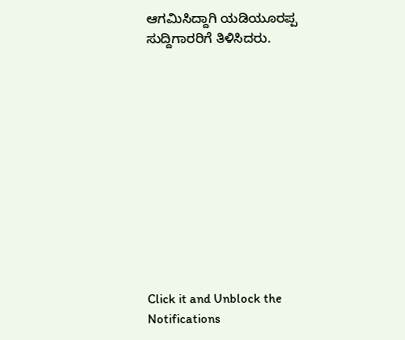ಆಗಮಿಸಿದ್ದಾಗಿ ಯಡಿಯೂರಪ್ಪ ಸುದ್ದಿಗಾರರಿಗೆ ತಿಳಿಸಿದರು.












Click it and Unblock the Notifications